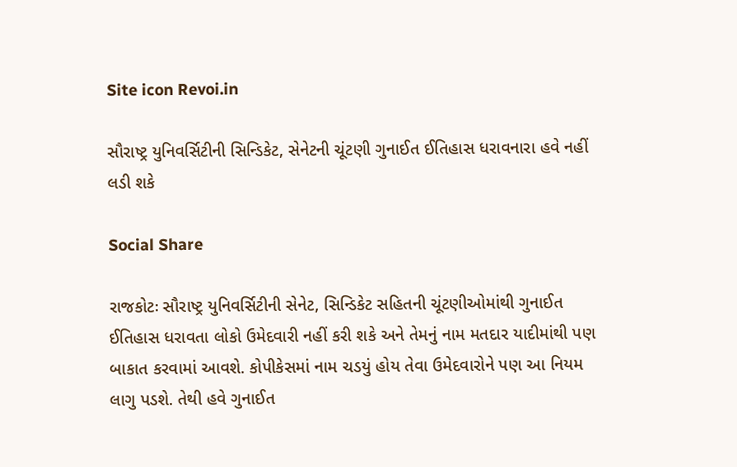Site icon Revoi.in

સૌરાષ્ટ્ર યુનિવર્સિટીની સિન્ડિકેટ, સેનેટની ચૂંટણી ગુનાઈત ઈતિહાસ ધરાવનારા હવે નહીં લડી શકે

Social Share

રાજકોટઃ સૌરાષ્ટ્ર યુનિવર્સિટીની સેનેટ, સિન્ડિકેટ સહિતની ચૂંટણીઓમાંથી ગુનાઈત ઈતિહાસ ધરાવતા લોકો ઉમેદવારી નહીં કરી શકે અને તેમનું નામ મતદાર યાદીમાંથી પણ બાકાત કરવામાં આવશે. કોપીકેસમાં નામ ચડયું હોય તેવા ઉમેદવારોને પણ આ નિયમ લાગુ પડશે. તેથી હવે ગુનાઈત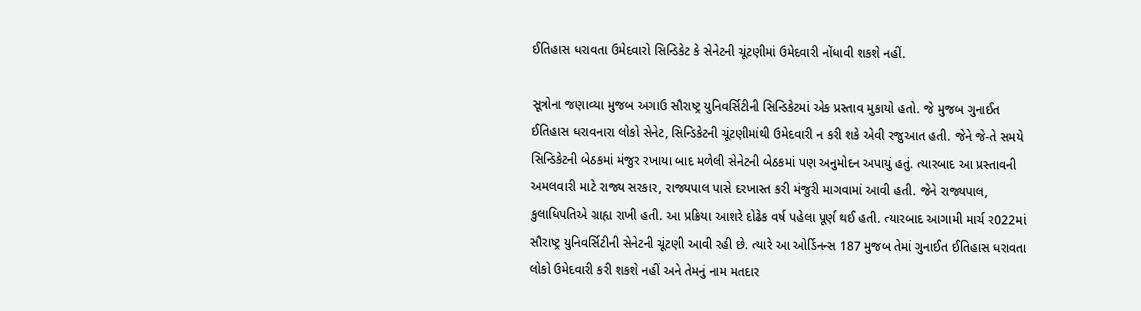ઈતિહાસ ધરાવતા ઉમેદવારો સિન્ડિકેટ કે સેનેટની ચૂંટણીમાં ઉમેદવારી નોંધાવી શકશે નહીં.

સૂત્રોના જણાવ્યા મુજબ અગાઉ સૌરાષ્ટ્ર યુનિવર્સિટીની સિન્ડિકેટમાં એક પ્રસ્તાવ મુકાયો હતો. જે મુજબ ગુનાઈત ઈતિહાસ ધરાવનારા લોકો સેનેટ, સિન્ડિકેટની ચૂંટણીમાંથી ઉમેદવારી ન કરી શકે એવી રજુઆત હતી. જેને જે-તે સમયે સિન્ડિકેટની બેઠકમાં મંજુર રખાયા બાદ મળેલી સેનેટની બેઠકમાં પણ અનુમોદન અપાયું હતું. ત્યારબાદ આ પ્રસ્તાવની અમલવારી માટે રાજ્ય સરકાર, રાજ્યપાલ પાસે દરખાસ્ત કરી મંજુરી માગવામાં આવી હતી. જેને રાજ્યપાલ, કુલાધિપતિએ ગ્રાહ્ય રાખી હતી. આ પ્રક્રિયા આશરે દોઢેક વર્ષ પહેલા પૂર્ણ થઈ હતી. ત્યારબાદ આગામી માર્ચ ર022માં સૌરાષ્ટ્ર યુનિવર્સિટીની સેનેટની ચૂંટણી આવી રહી છે. ત્યારે આ ઓર્ડિનન્સ 187 મુજબ તેમાં ગુનાઈત ઈતિહાસ ધરાવતા લોકો ઉમેદવારી કરી શકશે નહીં અને તેમનું નામ મતદાર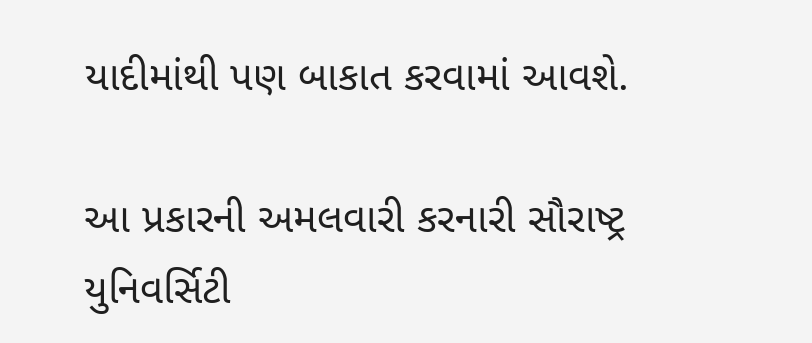યાદીમાંથી પણ બાકાત કરવામાં આવશે.

આ પ્રકારની અમલવારી કરનારી સૌરાષ્ટ્ર યુનિવર્સિટી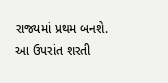રાજ્યમાં પ્રથમ બનશે. આ ઉપરાંત શરતી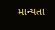માન્યતા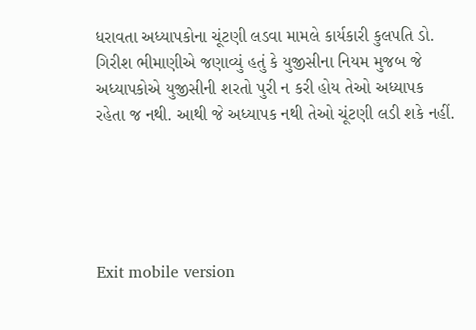ધરાવતા અધ્યાપકોના ચૂંટણી લડવા મામલે કાર્યકારી કુલપતિ ડો. ગિરીશ ભીમાણીએ જણાવ્યું હતું કે યુજીસીના નિયમ મુજબ જે અધ્યાપકોએ યુજીસીની શરતો પુરી ન કરી હોય તેઓ અધ્યાપક રહેતા જ નથી. આથી જે અધ્યાપક નથી તેઓ ચૂંટણી લડી શકે નહીં.





Exit mobile version